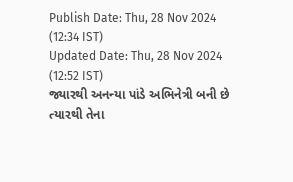Publish Date: Thu, 28 Nov 2024 (12:34 IST)
Updated Date: Thu, 28 Nov 2024 (12:52 IST)
જ્યારથી અનન્યા પાંડે અભિનેત્રી બની છે ત્યારથી તેના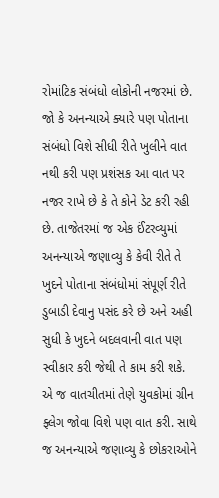રોમાંટિક સંબંધો લોકોની નજરમાં છે. જો કે અનન્યાએ ક્યારે પણ પોતાના સંબંધો વિશે સીધી રીતે ખુલીને વાત નથી કરી પણ પ્રશંસક આ વાત પર નજર રાખે છે કે તે કોને ડેટ કરી રહી છે. તાજેતરમાં જ એક ઈંટરવ્યુમાં અનન્યાએ જણાવ્યુ કે કેવી રીતે તે ખુદને પોતાના સંબંધોમાં સંપૂર્ણ રીતે ડુબાડી દેવાનુ પસંદ કરે છે અને અહી સુધી કે ખુદને બદલવાની વાત પણ સ્વીકાર કરી જેથી તે કામ કરી શકે. એ જ વાતચીતમાં તેણે યુવકોમાં ગ્રીન ફ્લેગ જોવા વિશે પણ વાત કરી. સાથે જ અનન્યાએ જણાવ્યુ કે છોકરાઓને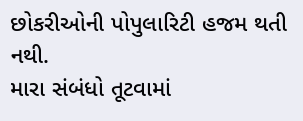છોકરીઓની પોપુલારિટી હજમ થતી નથી.
મારા સંબંધો તૂટવામાં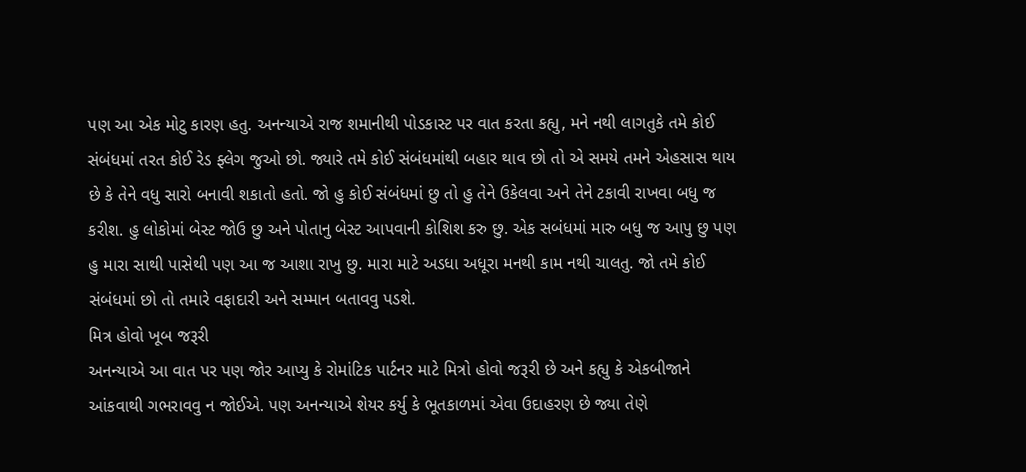પણ આ એક મોટુ કારણ હતુ. અનન્યાએ રાજ શમાનીથી પોડકાસ્ટ પર વાત કરતા કહ્યુ, મને નથી લાગતુકે તમે કોઈ સંબંધમાં તરત કોઈ રેડ ફ્લેગ જુઓ છો. જ્યારે તમે કોઈ સંબંધમાંથી બહાર થાવ છો તો એ સમયે તમને એહસાસ થાય છે કે તેને વધુ સારો બનાવી શકાતો હતો. જો હુ કોઈ સંબંધમાં છુ તો હુ તેને ઉકેલવા અને તેને ટકાવી રાખવા બધુ જ કરીશ. હુ લોકોમાં બેસ્ટ જોઉ છુ અને પોતાનુ બેસ્ટ આપવાની કોશિશ કરુ છુ. એક સબંધમાં મારુ બધુ જ આપુ છુ પણ હુ મારા સાથી પાસેથી પણ આ જ આશા રાખુ છુ. મારા માટે અડધા અધૂરા મનથી કામ નથી ચાલતુ. જો તમે કોઈ સંબંધમાં છો તો તમારે વફાદારી અને સમ્માન બતાવવુ પડશે.
મિત્ર હોવો ખૂબ જરૂરી
અનન્યાએ આ વાત પર પણ જોર આપ્યુ કે રોમાંટિક પાર્ટનર માટે મિત્રો હોવો જરૂરી છે અને કહ્યુ કે એકબીજાને આંકવાથી ગભરાવવુ ન જોઈએ. પણ અનન્યાએ શેયર કર્યુ કે ભૂતકાળમાં એવા ઉદાહરણ છે જ્યા તેણે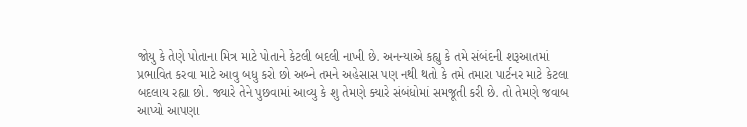જોયુ કે તેણે પોતાના મિત્ર માટે પોતાને કેટલી બદલી નાખી છે. અનન્યાએ કહ્યુ કે તમે સંબંદની શરૂઆતમાં પ્રભાવિત કરવા માટે આવુ બધુ કરો છો અબ્ને તમને અહેસાસ પણ નથી થતો કે તમે તમારા પાર્ટનર માટે કેટલા બદલાય રહ્યા છો. જ્યારે તેને પુછવામાં આવ્યુ કે શુ તેમણે ક્યારે સંબંધોમાં સમજૂતી કરી છે. તો તેમણે જવાબ આપ્યો આપણા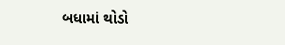બધામાં થોડો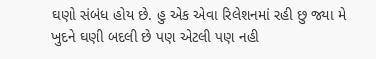ઘણો સંબંધ હોય છે. હુ એક એવા રિલેશનમાં રહી છુ જ્યા મે ખુદને ઘણી બદલી છે પણ એટલી પણ નહી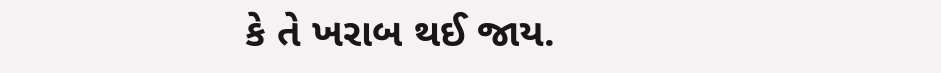કે તે ખરાબ થઈ જાય.